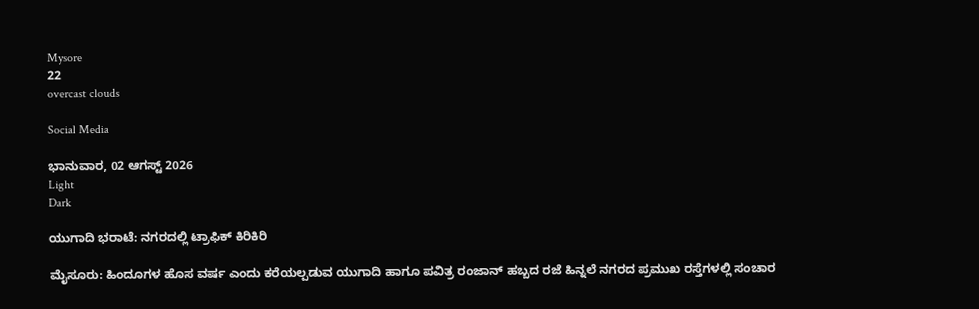Mysore
22
overcast clouds

Social Media

ಭಾನುವಾರ, 02 ಆಗಸ್ಟ್ 2026
Light
Dark

ಯುಗಾದಿ ಭರಾಟೆ: ನಗರದಲ್ಲಿ ಟ್ರಾಫಿಕ್‌ ಕಿರಿಕಿರಿ

ಮೈಸೂರು: ಹಿಂದೂಗಳ ಹೊಸ ವರ್ಷ ಎಂದು ಕರೆಯಲ್ಪಡುವ ಯುಗಾದಿ ಹಾಗೂ ಪವಿತ್ರ ರಂಜಾನ್‌ ಹಬ್ಬದ ರಜೆ ಹಿನ್ನಲೆ ನಗರದ ಪ್ರಮುಖ ರಸ್ತೆಗಳಲ್ಲಿ ಸಂಚಾರ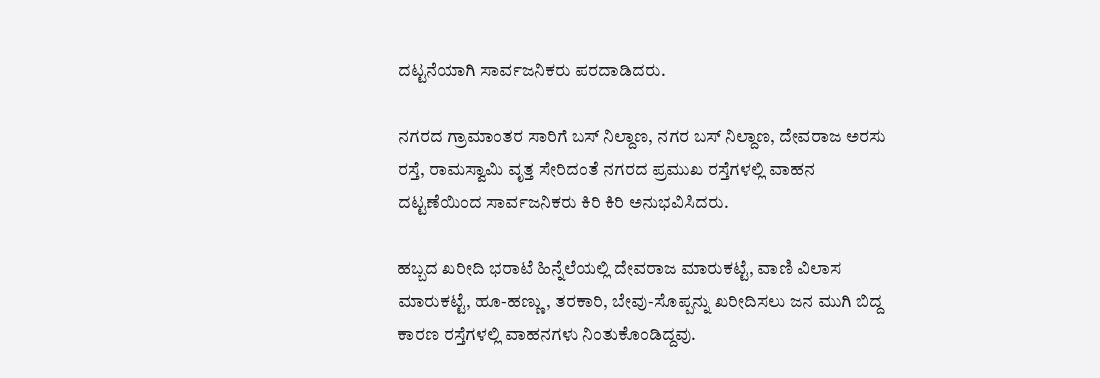ದಟ್ಟನೆಯಾಗಿ ಸಾರ್ವಜನಿಕರು ಪರದಾಡಿದರು.

ನಗರದ ಗ್ರಾಮಾಂತರ ಸಾರಿಗೆ ಬಸ್ ನಿಲ್ದಾಣ, ನಗರ ಬಸ್‌ ನಿಲ್ದಾಣ, ದೇವರಾಜ ಅರಸು ರಸ್ತೆ, ರಾಮಸ್ವಾಮಿ ವೃತ್ತ ಸೇರಿದಂತೆ ನಗರದ ಪ್ರಮುಖ ರಸ್ತೆಗಳಲ್ಲಿ ವಾಹನ ದಟ್ಟಣೆಯಿಂದ ಸಾರ್ವಜನಿಕರು ಕಿರಿ ಕಿರಿ ಅನುಭವಿಸಿದರು.

ಹಬ್ಬದ ಖರೀದಿ ಭರಾಟೆ ಹಿನ್ನೆಲೆಯಲ್ಲಿ ದೇವರಾಜ ಮಾರುಕಟ್ಟೆ, ವಾಣಿ ವಿಲಾಸ ಮಾರುಕಟ್ಟೆ, ಹೂ-ಹಣ್ಣು, ತರಕಾರಿ, ಬೇವು-ಸೊಪ್ಪನ್ನು ಖರೀದಿಸಲು ಜನ ಮುಗಿ ಬಿದ್ದ ಕಾರಣ ರಸ್ತೆಗಳಲ್ಲಿ ವಾಹನಗಳು ನಿಂತುಕೊಂಡಿದ್ದವು.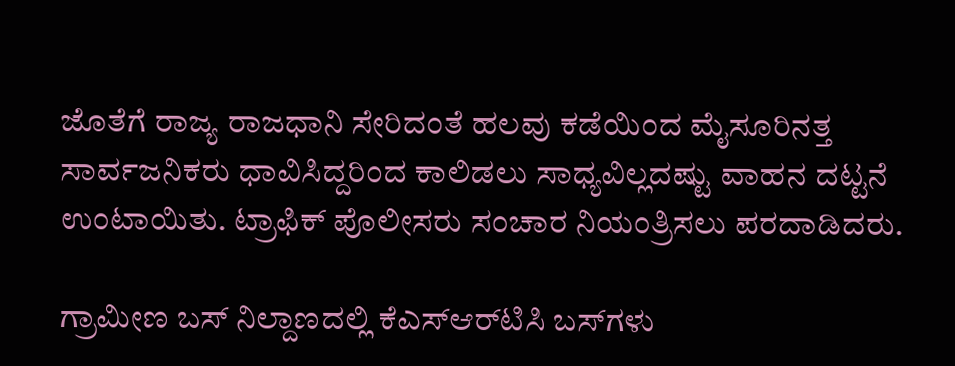ಜೊತೆಗೆ ರಾಜ್ಯ ರಾಜಧಾನಿ ಸೇರಿದಂತೆ ಹಲವು ಕಡೆಯಿಂದ ಮೈಸೂರಿನತ್ತ ಸಾರ್ವಜನಿಕರು ಧಾವಿಸಿದ್ದರಿಂದ ಕಾಲಿಡಲು ಸಾಧ್ಯವಿಲ್ಲದಷ್ಟು ವಾಹನ ದಟ್ಟನೆ ಉಂಟಾಯಿತು. ಟ್ರಾಫಿಕ್‌ ಪೊಲೀಸರು ಸಂಚಾರ ನಿಯಂತ್ರಿಸಲು ಪರದಾಡಿದರು.

ಗ್ರಾಮೀಣ ಬಸ್‌ ನಿಲ್ದಾಣದಲ್ಲಿ ಕೆಎಸ್‌ಆರ್‌ಟಿಸಿ ಬಸ್‌ಗಳು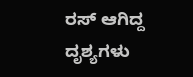ರಸ್‌ ಆಗಿದ್ದ ದೃಶ್ಯಗಳು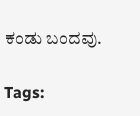ಕಂಡು ಬಂದವು.

Tags: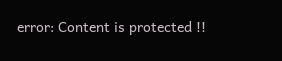error: Content is protected !!